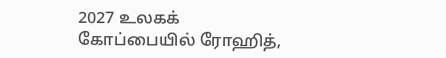2027 உலகக் கோப்பையில் ரோஹித்,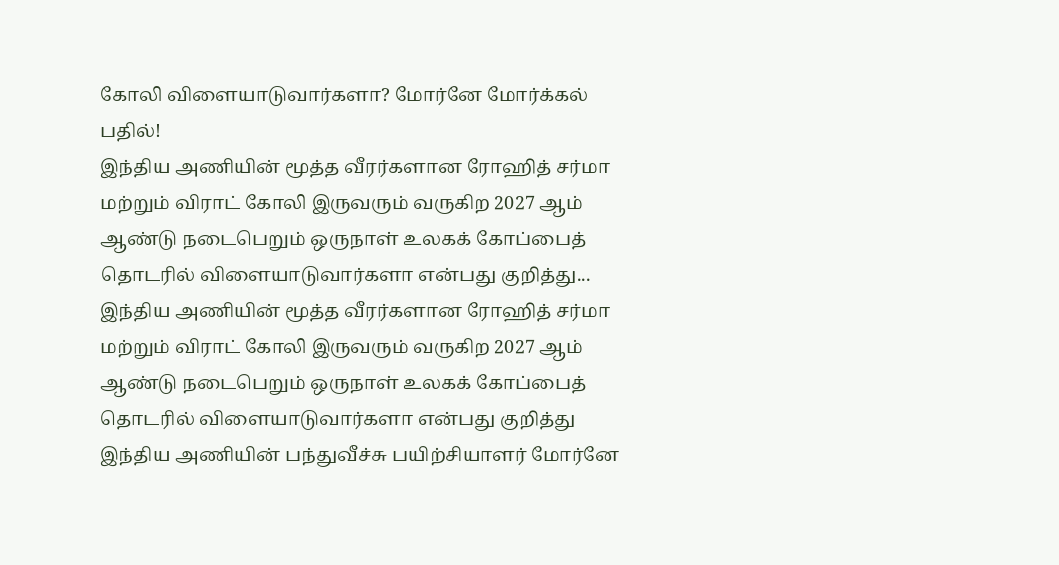கோலி விளையாடுவார்களா? மோர்னே மோர்க்கல் பதில்!
இந்திய அணியின் மூத்த வீரர்களான ரோஹித் சர்மா மற்றும் விராட் கோலி இருவரும் வருகிற 2027 ஆம் ஆண்டு நடைபெறும் ஒருநாள் உலகக் கோப்பைத் தொடரில் விளையாடுவார்களா என்பது குறித்து...
இந்திய அணியின் மூத்த வீரர்களான ரோஹித் சர்மா மற்றும் விராட் கோலி இருவரும் வருகிற 2027 ஆம் ஆண்டு நடைபெறும் ஒருநாள் உலகக் கோப்பைத் தொடரில் விளையாடுவார்களா என்பது குறித்து இந்திய அணியின் பந்துவீச்சு பயிற்சியாளர் மோர்னே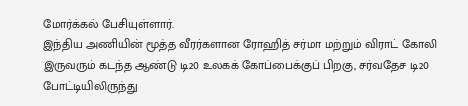மோர்க்கல் பேசியுள்ளார்.
இந்திய அணியின் மூத்த வீரர்களான ரோஹித் சர்மா மற்றும் விராட் கோலி இருவரும் கடந்த ஆண்டு டி20 உலகக் கோப்பைக்குப் பிறகு, சர்வதேச டி20 போட்டியிலிருந்து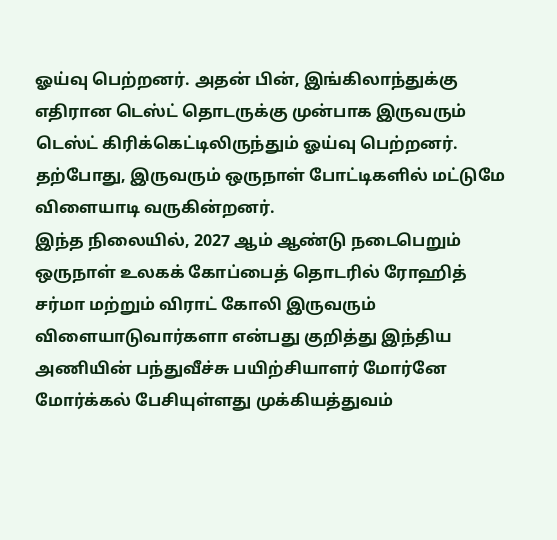ஓய்வு பெற்றனர். அதன் பின், இங்கிலாந்துக்கு எதிரான டெஸ்ட் தொடருக்கு முன்பாக இருவரும் டெஸ்ட் கிரிக்கெட்டிலிருந்தும் ஓய்வு பெற்றனர். தற்போது, இருவரும் ஒருநாள் போட்டிகளில் மட்டுமே விளையாடி வருகின்றனர்.
இந்த நிலையில், 2027 ஆம் ஆண்டு நடைபெறும் ஒருநாள் உலகக் கோப்பைத் தொடரில் ரோஹித் சர்மா மற்றும் விராட் கோலி இருவரும் விளையாடுவார்களா என்பது குறித்து இந்திய அணியின் பந்துவீச்சு பயிற்சியாளர் மோர்னே மோர்க்கல் பேசியுள்ளது முக்கியத்துவம்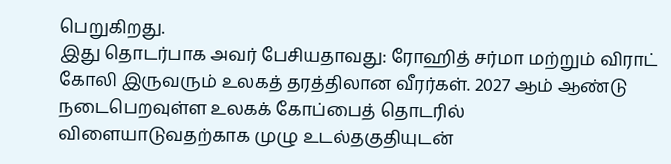பெறுகிறது.
இது தொடர்பாக அவர் பேசியதாவது: ரோஹித் சர்மா மற்றும் விராட் கோலி இருவரும் உலகத் தரத்திலான வீரர்கள். 2027 ஆம் ஆண்டு நடைபெறவுள்ள உலகக் கோப்பைத் தொடரில் விளையாடுவதற்காக முழு உடல்தகுதியுடன்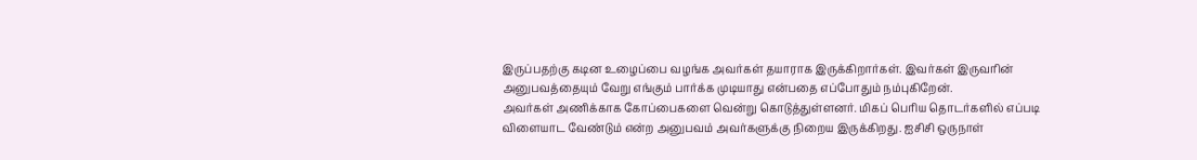இருப்பதற்கு கடின உழைப்பை வழங்க அவர்கள் தயாராக இருக்கிறார்கள். இவர்கள் இருவரின் அனுபவத்தையும் வேறு எங்கும் பார்க்க முடியாது என்பதை எப்போதும் நம்புகிறேன்.
அவர்கள் அணிக்காக கோப்பைகளை வென்று கொடுத்துள்ளனர். மிகப் பெரிய தொடர்களில் எப்படி விளையாட வேண்டும் என்ற அனுபவம் அவர்களுக்கு நிறைய இருக்கிறது. ஐசிசி ஒருநாள்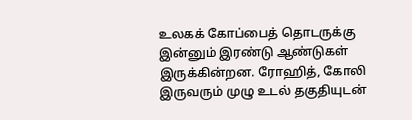உலகக் கோப்பைத் தொடருக்கு இன்னும் இரண்டு ஆண்டுகள் இருக்கின்றன. ரோஹித், கோலி இருவரும் முழு உடல் தகுதியுடன்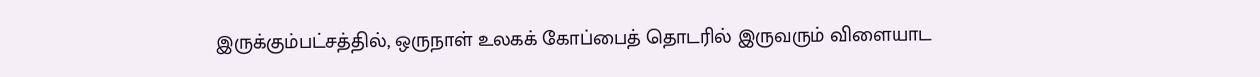இருக்கும்பட்சத்தில், ஒருநாள் உலகக் கோப்பைத் தொடரில் இருவரும் விளையாட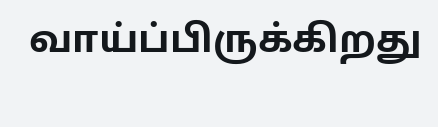வாய்ப்பிருக்கிறது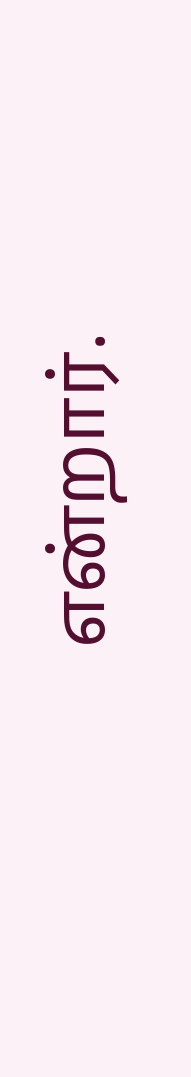என்றார்.